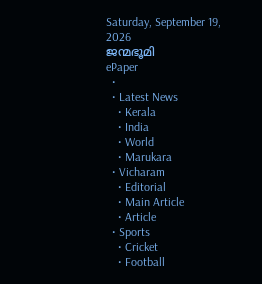Saturday, September 19, 2026
ജന്മഭൂമി
ePaper
  •
  • Latest News
    • Kerala
    • India
    • World
    • Marukara
  • Vicharam
    • Editorial
    • Main Article
    • Article
  • Sports
    • Cricket
    • Football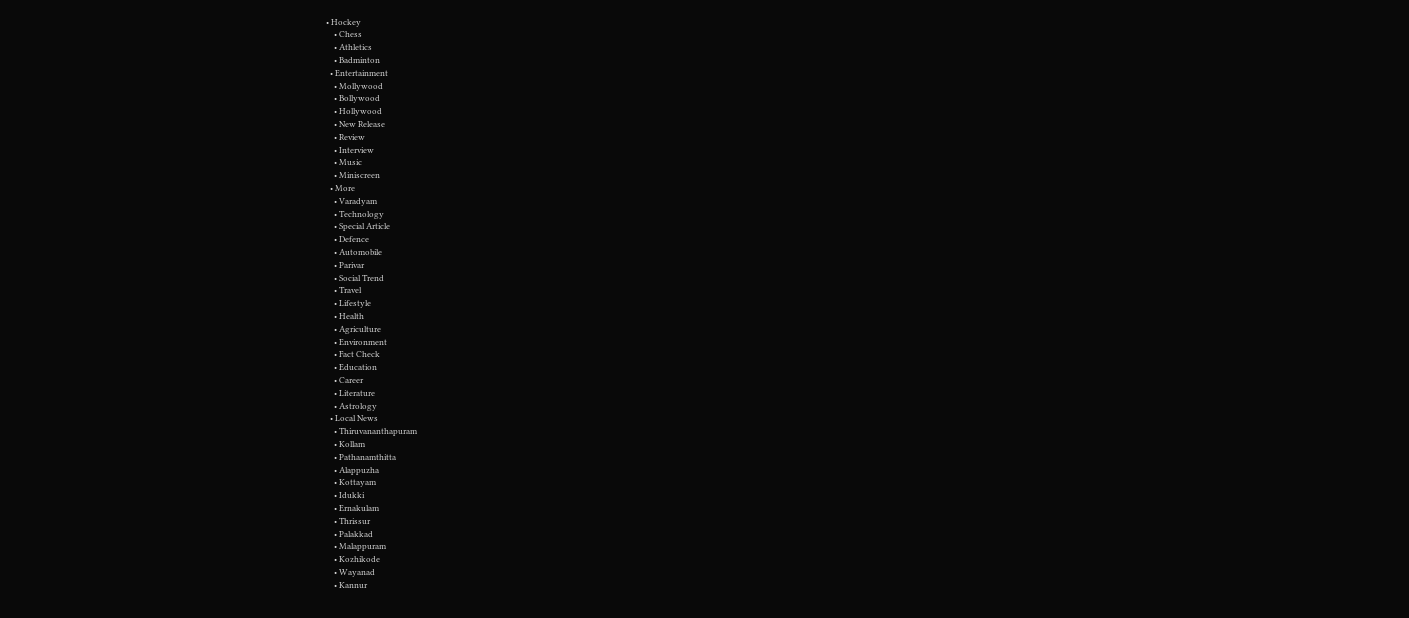• Hockey
    • Chess
    • Athletics
    • Badminton
  • Entertainment
    • Mollywood
    • Bollywood
    • Hollywood
    • New Release
    • Review
    • Interview
    • Music
    • Miniscreen
  • More
    • Varadyam
    • Technology
    • Special Article
    • Defence
    • Automobile
    • Parivar
    • Social Trend
    • Travel
    • Lifestyle
    • Health
    • Agriculture
    • Environment
    • Fact Check
    • Education
    • Career
    • Literature
    • Astrology
  • Local News
    • Thiruvananthapuram
    • Kollam
    • Pathanamthitta
    • Alappuzha
    • Kottayam
    • Idukki
    • Ernakulam
    • Thrissur
    • Palakkad
    • Malappuram
    • Kozhikode
    • Wayanad
    • Kannur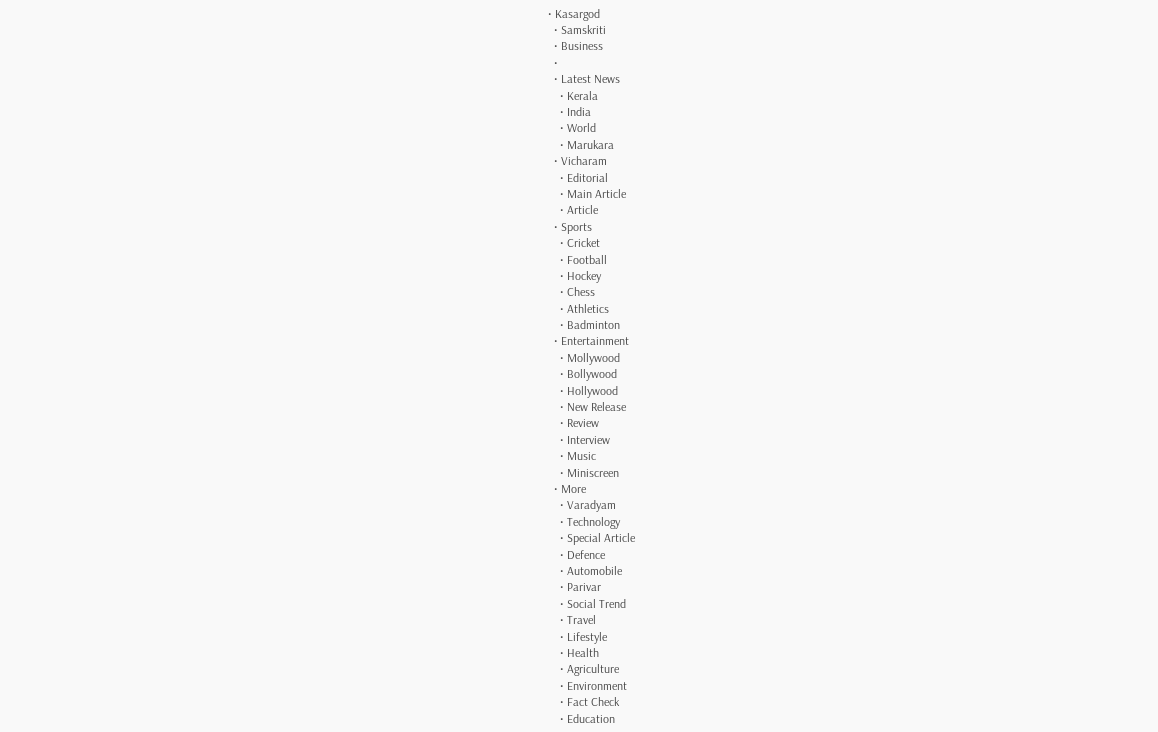• Kasargod
  • Samskriti
  • Business
  •
  • Latest News
    • Kerala
    • India
    • World
    • Marukara
  • Vicharam
    • Editorial
    • Main Article
    • Article
  • Sports
    • Cricket
    • Football
    • Hockey
    • Chess
    • Athletics
    • Badminton
  • Entertainment
    • Mollywood
    • Bollywood
    • Hollywood
    • New Release
    • Review
    • Interview
    • Music
    • Miniscreen
  • More
    • Varadyam
    • Technology
    • Special Article
    • Defence
    • Automobile
    • Parivar
    • Social Trend
    • Travel
    • Lifestyle
    • Health
    • Agriculture
    • Environment
    • Fact Check
    • Education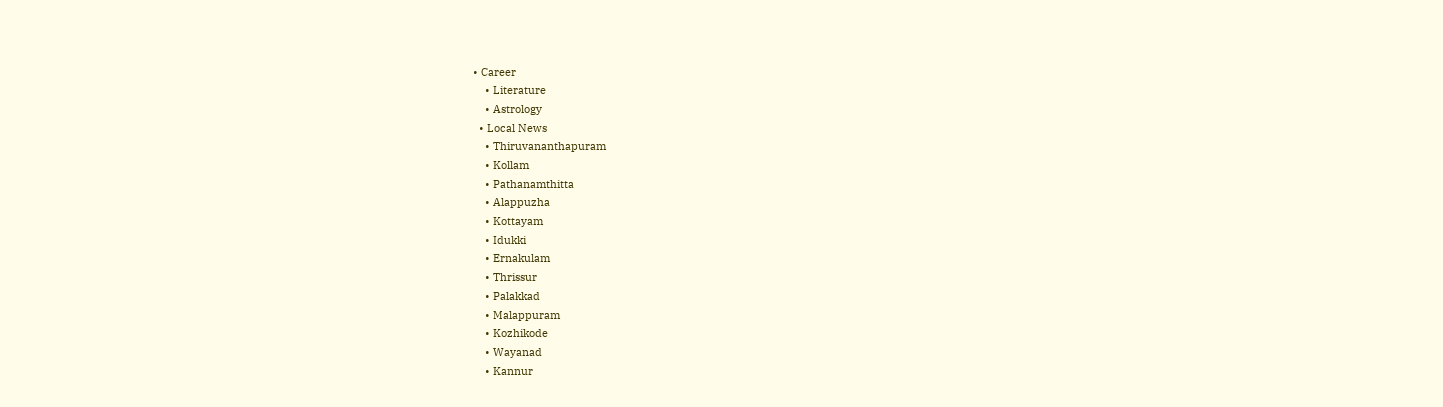• Career
    • Literature
    • Astrology
  • Local News
    • Thiruvananthapuram
    • Kollam
    • Pathanamthitta
    • Alappuzha
    • Kottayam
    • Idukki
    • Ernakulam
    • Thrissur
    • Palakkad
    • Malappuram
    • Kozhikode
    • Wayanad
    • Kannur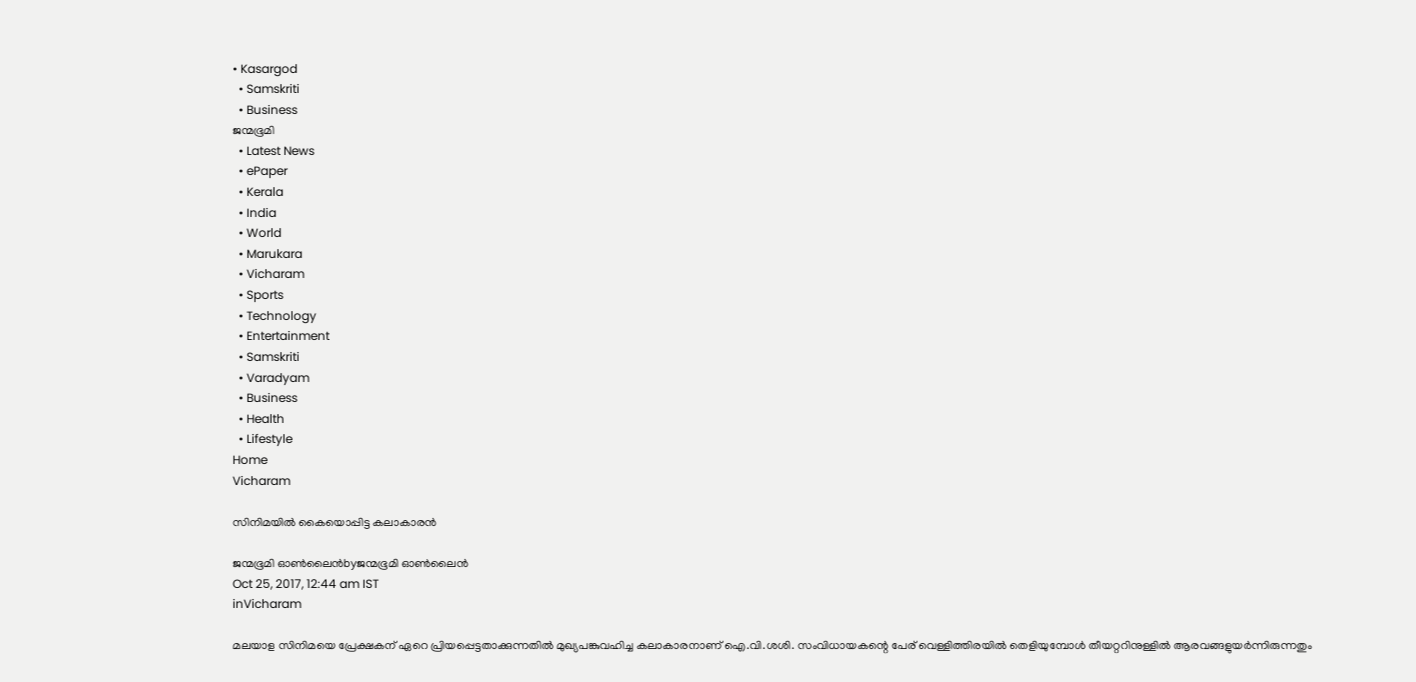• Kasargod
  • Samskriti
  • Business
ജന്മഭൂമി
  • Latest News
  • ePaper
  • Kerala
  • India
  • World
  • Marukara
  • Vicharam
  • Sports
  • Technology
  • Entertainment
  • Samskriti
  • Varadyam
  • Business
  • Health
  • Lifestyle
Home
Vicharam

സിനിമയില്‍ കൈയൊപ്പിട്ട കലാകാരന്‍

ജന്മഭൂമി ഓണ്‍ലൈന്‍byജന്മഭൂമി ഓണ്‍ലൈന്‍
Oct 25, 2017, 12:44 am IST
inVicharam

മലയാള സിനിമയെ പ്രേക്ഷകന് ഏറെ പ്രിയപ്പെട്ടതാക്കുന്നതില്‍ മുഖ്യപങ്കുവഹിച്ച കലാകാരനാണ് ഐ.വി.ശശി. സംവിധായകന്റെ പേര് വെള്ളിത്തിരയില്‍ തെളിയുമ്പോള്‍ തീയറ്ററിനുള്ളില്‍ ആരവങ്ങളുയര്‍ന്നിരുന്നതും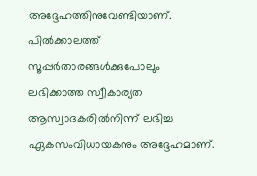അദ്ദേഹത്തിനുവേണ്ടിയാണ്. പില്‍ക്കാലത്ത് സൂപ്പര്‍താരങ്ങള്‍ക്കുപോലും ലഭിക്കാത്ത സ്വീകാര്യത ആസ്വാദകരില്‍നിന്ന് ലഭിച്ച ഏകസംവിധായകനും അദ്ദേഹമാണ്.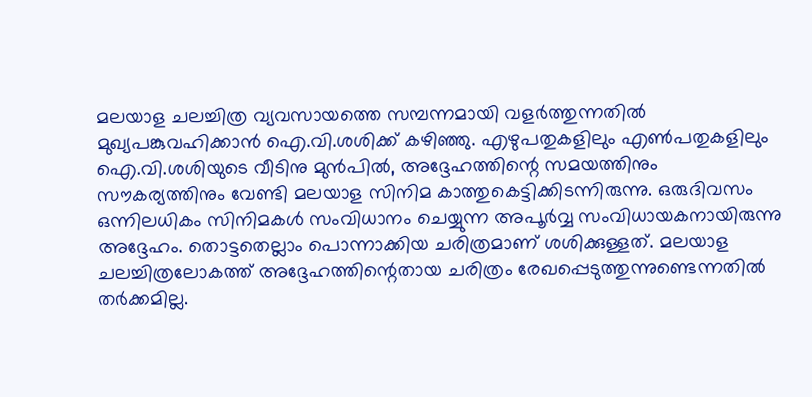മലയാള ചലച്ചിത്ര വ്യവസായത്തെ സമ്പന്നമായി വളര്‍ത്തുന്നതില്‍ മുഖ്യപങ്കുവഹിക്കാന്‍ ഐ.വി.ശശിക്ക് കഴിഞ്ഞു. എഴുപതുകളിലും എണ്‍പതുകളിലും ഐ.വി.ശശിയുടെ വീടിനു മുന്‍പില്‍, അദ്ദേഹത്തിന്റെ സമയത്തിനും സൗകര്യത്തിനും വേണ്ടി മലയാള സിനിമ കാത്തുകെട്ടിക്കിടന്നിരുന്നു. ഒരുദിവസം ഒന്നിലധികം സിനിമകള്‍ സംവിധാനം ചെയ്യുന്ന അപൂര്‍വ്വ സംവിധായകനായിരുന്നു അദ്ദേഹം. തൊട്ടതെല്ലാം പൊന്നാക്കിയ ചരിത്രമാണ് ശശിക്കുള്ളത്. മലയാള ചലച്ചിത്രലോകത്ത് അദ്ദേഹത്തിന്റെതായ ചരിത്രം രേഖപ്പെടുത്തുന്നുണ്ടെന്നതില്‍ തര്‍ക്കമില്ല.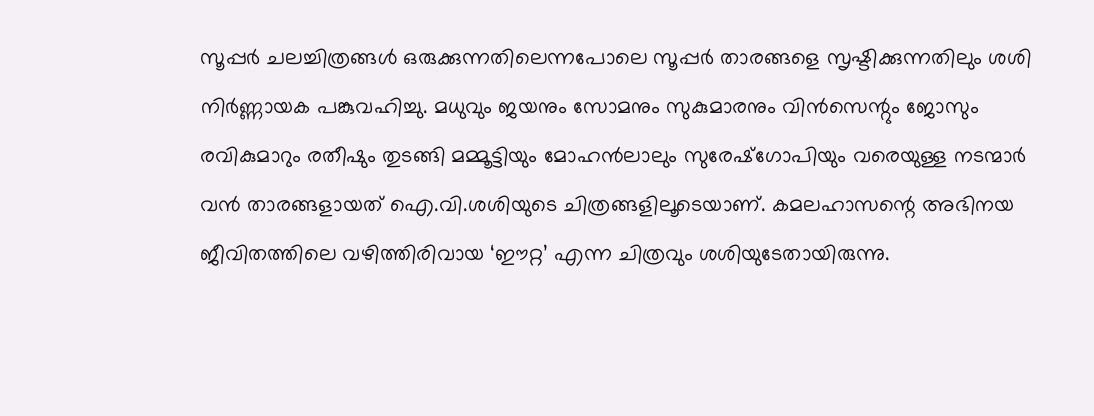സൂപ്പര്‍ ചലച്ചിത്രങ്ങള്‍ ഒരുക്കുന്നതിലെന്നപോലെ സൂപ്പര്‍ താരങ്ങളെ സൃഷ്ടിക്കുന്നതിലും ശശി നിര്‍ണ്ണായക പങ്കുവഹിച്ചു. മധുവും ജയനും സോമനും സുകുമാരനും വിന്‍സെന്റും ജോസും രവികുമാറും രതീഷും തുടങ്ങി മമ്മൂട്ടിയും മോഹന്‍ലാലും സുരേഷ്‌ഗോപിയും വരെയുള്ള നടന്മാര്‍ വന്‍ താരങ്ങളായത് ഐ.വി.ശശിയുടെ ചിത്രങ്ങളിലൂടെയാണ്. കമലഹാസന്റെ അഭിനയ ജീവിതത്തിലെ വഴിത്തിരിവായ ‘ഈറ്റ’ എന്ന ചിത്രവും ശശിയുടേതായിരുന്നു.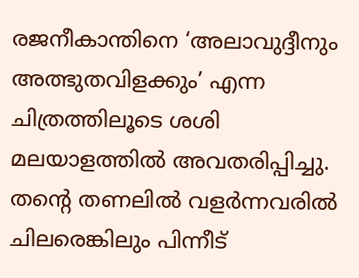രജനീകാന്തിനെ ‘അലാവുദ്ദീനും അത്ഭുതവിളക്കും’ എന്ന ചിത്രത്തിലൂടെ ശശി മലയാളത്തില്‍ അവതരിപ്പിച്ചു. തന്റെ തണലില്‍ വളര്‍ന്നവരില്‍ ചിലരെങ്കിലും പിന്നീട്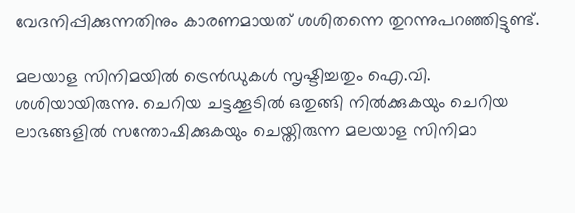വേദനിപ്പിക്കുന്നതിനും കാരണമായത് ശശിതന്നെ തുറന്നുപറഞ്ഞിട്ടുണ്ട്.

മലയാള സിനിമയില്‍ ട്രെന്‍ഡുകള്‍ സൃഷ്ടിച്ചതും ഐ.വി. ശശിയായിരുന്നു. ചെറിയ ചട്ടക്കൂടില്‍ ഒതുങ്ങി നില്‍ക്കുകയും ചെറിയ ലാഭങ്ങളില്‍ സന്തോഷിക്കുകയും ചെയ്തിരുന്ന മലയാള സിനിമാ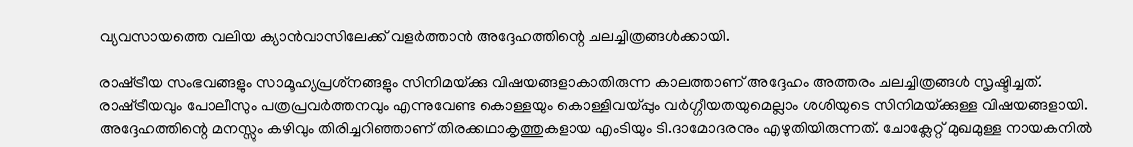വ്യവസായത്തെ വലിയ ക്യാന്‍വാസിലേക്ക് വളര്‍ത്താന്‍ അദ്ദേഹത്തിന്റെ ചലച്ചിത്രങ്ങള്‍ക്കായി.

രാഷ്‌ട്രീയ സംഭവങ്ങളും സാമൂഹ്യപ്രശ്‌നങ്ങളും സിനിമയ്‌ക്കു വിഷയങ്ങളാകാതിരുന്ന കാലത്താണ് അദ്ദേഹം അത്തരം ചലച്ചിത്രങ്ങള്‍ സൃഷ്ടിച്ചത്. രാഷ്‌ട്രീയവും പോലീസും പത്രപ്രവര്‍ത്തനവും എന്നുവേണ്ട കൊള്ളയും കൊള്ളിവയ്‌പ്പും വര്‍ഗ്ഗീയതയുമെല്ലാം ശശിയുടെ സിനിമയ്‌ക്കുള്ള വിഷയങ്ങളായി. അദ്ദേഹത്തിന്റെ മനസ്സും കഴിവും തിരിച്ചറിഞ്ഞാണ് തിരക്കഥാകൃത്തുകളായ എംടിയും ടി.ദാമോദരനും എഴുതിയിരുന്നത്. ചോക്ലേറ്റ് മുഖമുള്ള നായകനില്‍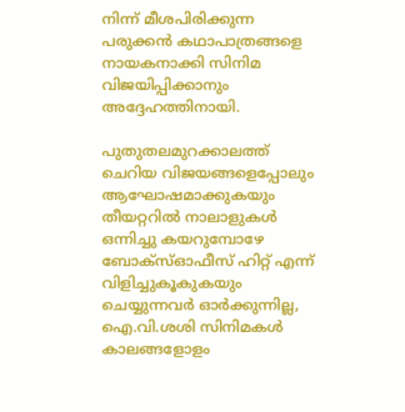നിന്ന് മീശപിരിക്കുന്ന പരുക്കന്‍ കഥാപാത്രങ്ങളെ നായകനാക്കി സിനിമ വിജയിപ്പിക്കാനും അദ്ദേഹത്തിനായി.

പുതുതലമുറക്കാലത്ത് ചെറിയ വിജയങ്ങളെപ്പോലും ആഘോഷമാക്കുകയും തീയറ്ററില്‍ നാലാളുകള്‍ ഒന്നിച്ചു കയറുമ്പോഴേ ബോക്‌സ്ഓഫീസ് ഹിറ്റ് എന്ന് വിളിച്ചുകൂകുകയും ചെയ്യുന്നവര്‍ ഓര്‍ക്കുന്നില്ല, ഐ.വി.ശശി സിനിമകള്‍ കാലങ്ങളോളം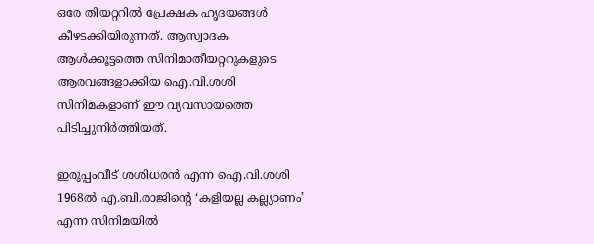ഒരേ തിയറ്ററില്‍ പ്രേക്ഷക ഹൃദയങ്ങള്‍ കീഴടക്കിയിരുന്നത്. ആസ്വാദക ആള്‍ക്കൂട്ടത്തെ സിനിമാതീയറ്ററുകളുടെ ആരവങ്ങളാക്കിയ ഐ.വി.ശശി സിനിമകളാണ് ഈ വ്യവസായത്തെ പിടിച്ചുനിര്‍ത്തിയത്.

ഇരുപ്പംവീട് ശശിധരന്‍ എന്ന ഐ.വി.ശശി 1968ല്‍ എ.ബി.രാജിന്റെ ‘കളിയല്ല കല്ല്യാണം’ എന്ന സിനിമയില്‍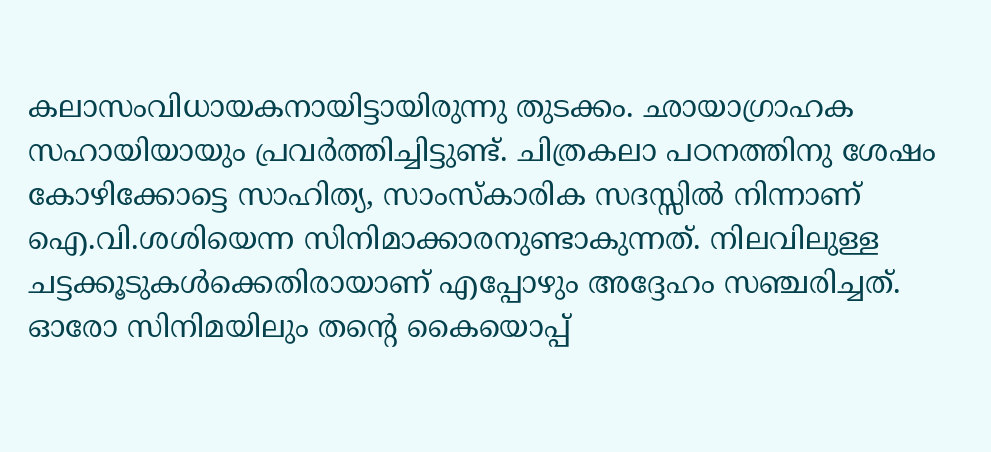കലാസംവിധായകനായിട്ടായിരുന്നു തുടക്കം. ഛായാഗ്രാഹക സഹായിയായും പ്രവര്‍ത്തിച്ചിട്ടുണ്ട്. ചിത്രകലാ പഠനത്തിനു ശേഷം കോഴിക്കോട്ടെ സാഹിത്യ, സാംസ്‌കാരിക സദസ്സില്‍ നിന്നാണ് ഐ.വി.ശശിയെന്ന സിനിമാക്കാരനുണ്ടാകുന്നത്. നിലവിലുള്ള ചട്ടക്കൂടുകള്‍ക്കെതിരായാണ് എപ്പോഴും അദ്ദേഹം സഞ്ചരിച്ചത്. ഓരോ സിനിമയിലും തന്റെ കൈയൊപ്പ്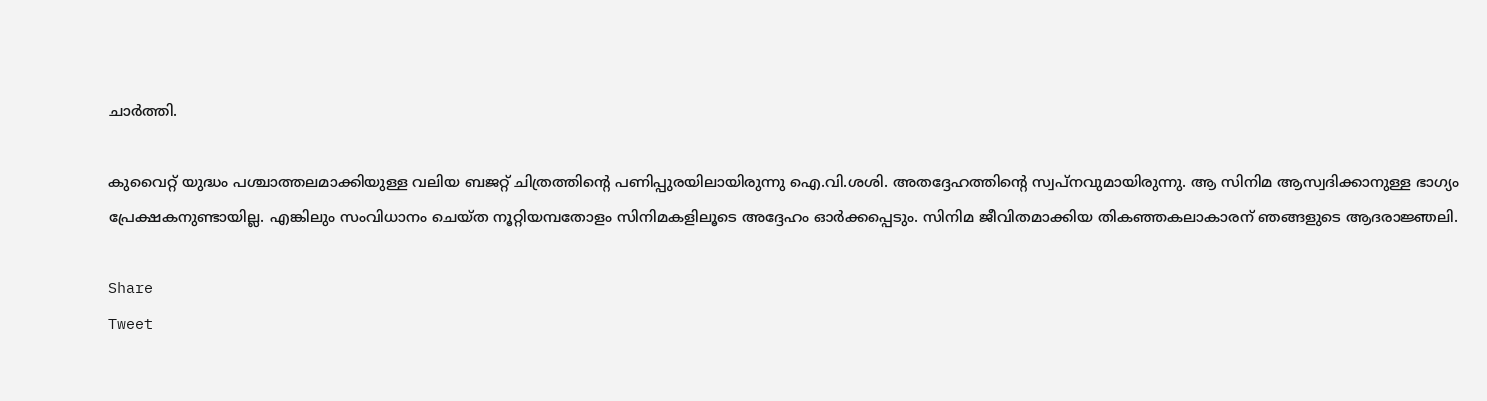ചാര്‍ത്തി.

കുവൈറ്റ് യുദ്ധം പശ്ചാത്തലമാക്കിയുള്ള വലിയ ബജറ്റ് ചിത്രത്തിന്റെ പണിപ്പുരയിലായിരുന്നു ഐ.വി.ശശി. അതദ്ദേഹത്തിന്റെ സ്വപ്‌നവുമായിരുന്നു. ആ സിനിമ ആസ്വദിക്കാനുള്ള ഭാഗ്യം പ്രേക്ഷകനുണ്ടായില്ല. എങ്കിലും സംവിധാനം ചെയ്ത നൂറ്റിയമ്പതോളം സിനിമകളിലൂടെ അദ്ദേഹം ഓര്‍ക്കപ്പെടും. സിനിമ ജീവിതമാക്കിയ തികഞ്ഞകലാകാരന് ഞങ്ങളുടെ ആദരാജ്ഞലി.

Share
Tweet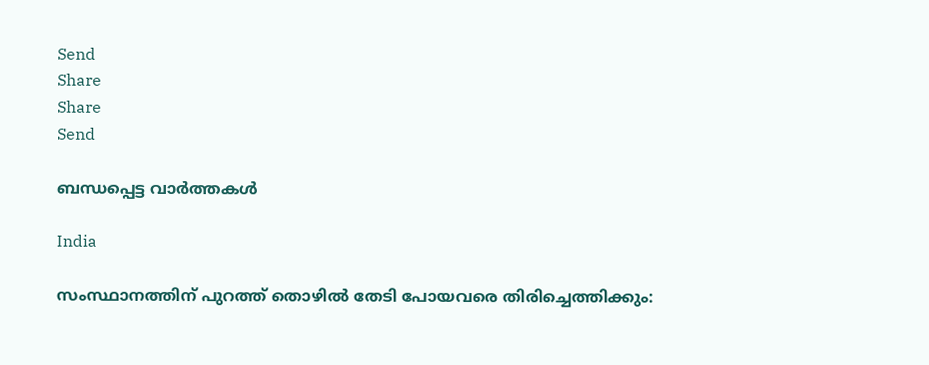Send
Share
Share
Send

ബന്ധപ്പെട്ട വാര്‍ത്തകള്‍

India

സംസ്ഥാനത്തിന് പുറത്ത് തൊഴില്‍ തേടി പോയവരെ തിരിച്ചെത്തിക്കും: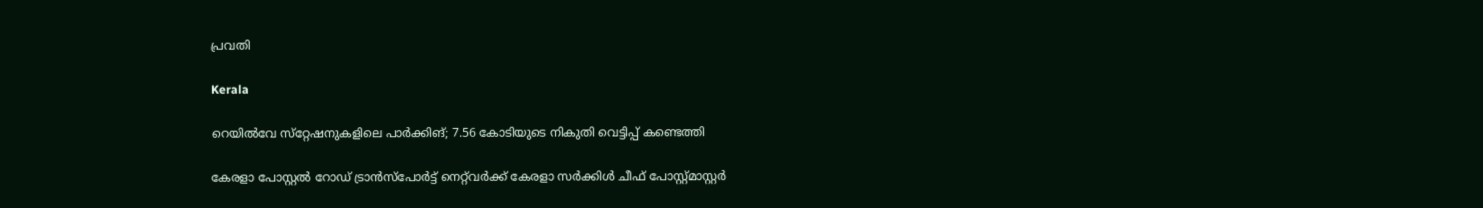പ്രവതി

Kerala

റെയില്‍വേ സ്‌റ്റേഷനുകളിലെ പാര്‍ക്കിങ്; 7.56 കോടിയുടെ നികുതി വെട്ടിപ്പ് കണ്ടെത്തി

കേരളാ പോസ്റ്റല്‍ റോഡ് ട്രാന്‍സ്‌പോര്‍ട്ട് നെറ്റ്‌വര്‍ക്ക് കേരളാ സര്‍ക്കിള്‍ ചീഫ് പോസ്റ്റ്മാസ്റ്റര്‍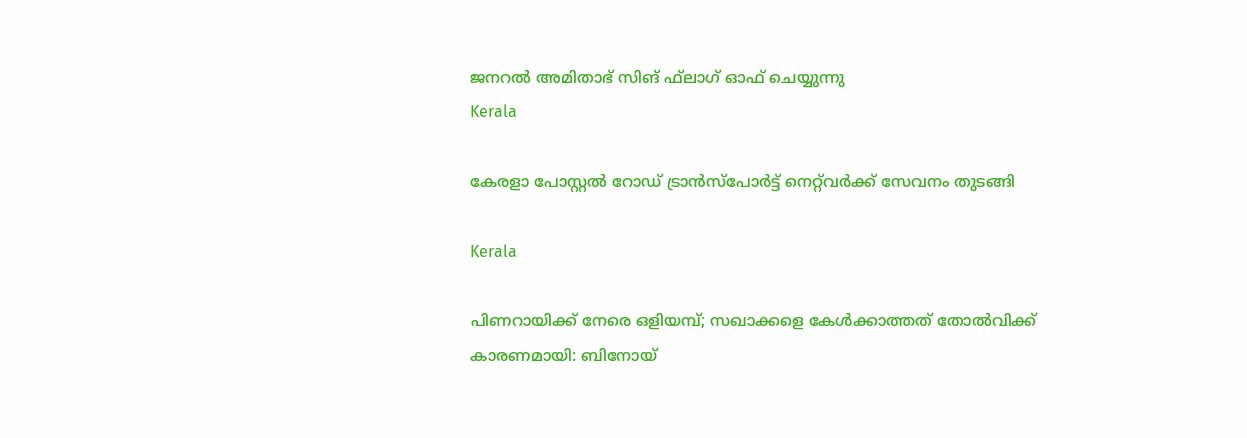ജനറല്‍ അമിതാഭ് സിങ് ഫ്‌ലാഗ് ഓഫ് ചെയ്യുന്നു
Kerala

കേരളാ പോസ്റ്റല്‍ റോഡ് ട്രാന്‍സ്‌പോര്‍ട്ട് നെറ്റ്‌വര്‍ക്ക് സേവനം തുടങ്ങി

Kerala

പിണറായിക്ക് നേരെ ഒളിയമ്പ്; സഖാക്കളെ കേള്‍ക്കാത്തത് തോല്‍വിക്ക് കാരണമായി: ബിനോയ്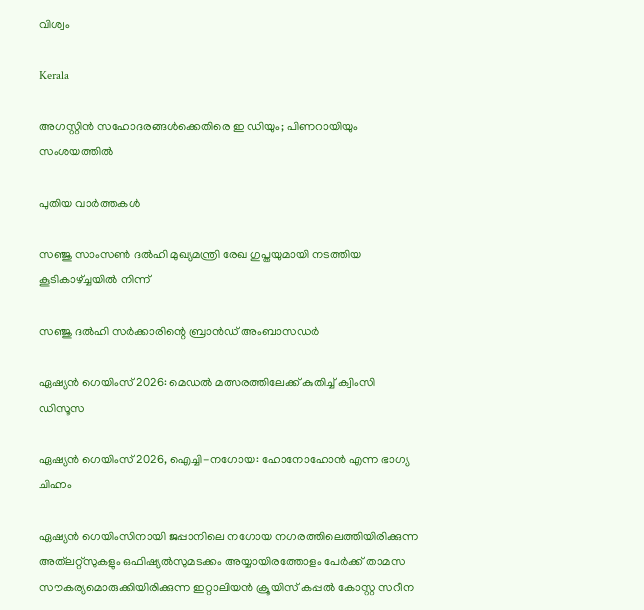വിശ്വം

Kerala

അഗസ്റ്റിന്‍ സഹോദരങ്ങള്‍ക്കെതിരെ ഇ ഡിയും; പിണറായിയും സംശയത്തില്‍

പുതിയ വാര്‍ത്തകള്‍

സഞ്ജു സാംസണ്‍ ദല്‍ഹി മുഖ്യമന്ത്രി രേഖ ഗുപ്തയുമായി നടത്തിയ കൂടികാഴ്ച്ചയില്‍ നിന്ന്‌

സഞ്ജു ദല്‍ഹി സര്‍ക്കാരിന്റെ ബ്രാന്‍ഡ് അംബാസഡര്‍

ഏഷ്യന്‍ ഗെയിംസ് 2026: മെഡല്‍ മത്സരത്തിലേക്ക് കുതിച്ച് ക്വിംസി ഡിസൂസ

ഏഷ്യന്‍ ഗെയിംസ് 2026, ഐച്ചി-നഗോയ: ഹോനോഹോന്‍ എന്ന ഭാഗ്യ ചിഹ്നം

ഏഷ്യന്‍ ഗെയിംസിനായി ജപ്പാനിലെ നഗോയ നഗരത്തിലെത്തിയിരിക്കുന്ന അത്‌ലറ്റ്‌സുകളും ഒഫിഷ്യല്‍സുമടക്കം അയ്യായിരത്തോളം പേര്‍ക്ക് താമസ സൗകര്യമൊരുക്കിയിരിക്കുന്ന ഇറ്റാലിയന്‍ ക്രൂയിസ് കപ്പല്‍ കോസ്റ്റ സറീന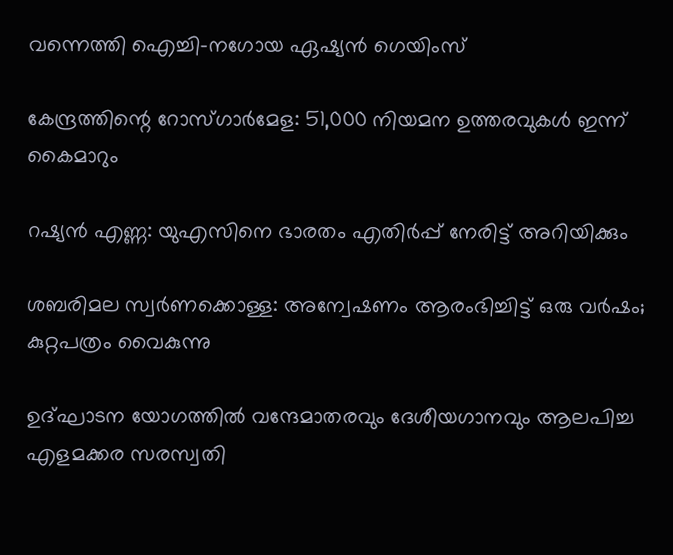വന്നെത്തി ഐച്ചി-നഗോയ ഏഷ്യന്‍ ഗെയിംസ്

കേന്ദ്രത്തിന്റെ റോസ്ഗാര്‍മേള: 51,000 നിയമന ഉത്തരവുകള്‍ ഇന്ന് കൈമാറും

റഷ്യന്‍ എണ്ണ: യുഎസിനെ ഭാരതം എതിര്‍പ്പ് നേരിട്ട് അറിയിക്കും

ശബരിമല സ്വര്‍ണക്കൊള്ള: അന്വേഷണം ആരംഭിച്ചിട്ട് ഒരു വര്‍ഷം; കുറ്റപത്രം വൈകുന്നു

ഉദ്ഘാടന യോഗത്തില്‍ വന്ദേമാതരവും ദേശീയഗാനവും ആലപിച്ച എളമക്കര സരസ്വതി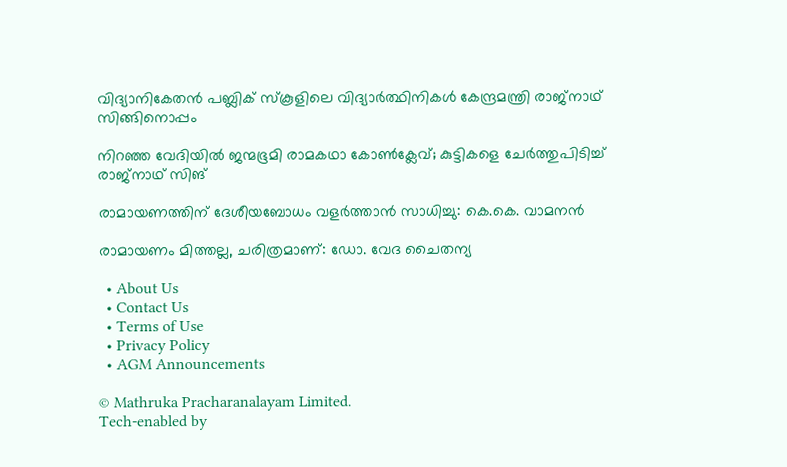വിദ്യാനികേതന്‍ പബ്ലിക് സ്‌കൂളിലെ വിദ്യാര്‍ത്ഥിനികള്‍ കേന്ദ്രമന്ത്രി രാജ്‌നാഥ് സിങ്ങിനൊപ്പം

നിറഞ്ഞ വേദിയില്‍ ജന്മഭൂമി രാമകഥാ കോണ്‍ക്ലേവ്; കുട്ടികളെ ചേര്‍ത്തുപിടിച്ച് രാജ്‌നാഥ് സിങ്

രാമായണത്തിന് ദേശീയബോധം വളര്‍ത്താന്‍ സാധിച്ചു: കെ.കെ. വാമനന്‍

രാമായണം മിത്തല്ല, ചരിത്രമാണ്: ഡോ. വേദ ചൈതന്യ

  • About Us
  • Contact Us
  • Terms of Use
  • Privacy Policy
  • AGM Announcements

© Mathruka Pracharanalayam Limited.
Tech-enabled by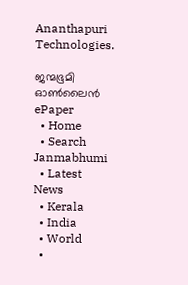Ananthapuri Technologies.

ജന്മഭൂമി ഓണ്‍ലൈന്‍
ePaper
  • Home
  • Search Janmabhumi
  • Latest News
  • Kerala
  • India
  • World
  •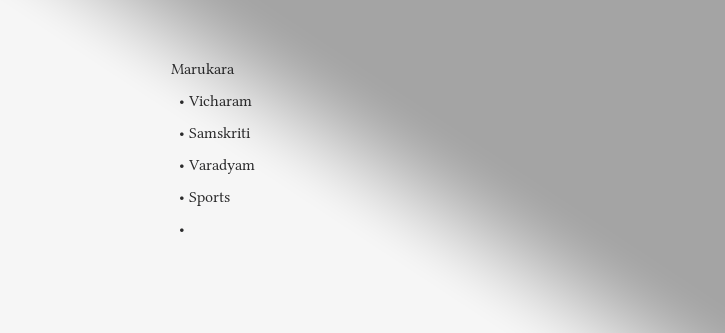Marukara
  • Vicharam
  • Samskriti
  • Varadyam
  • Sports
  •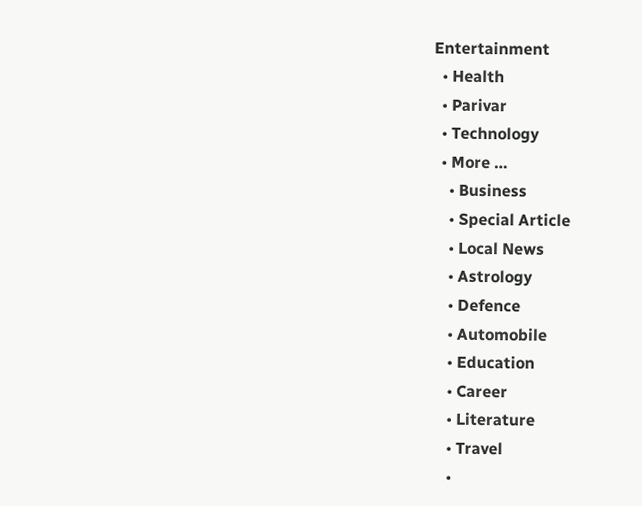Entertainment
  • Health
  • Parivar
  • Technology
  • More …
    • Business
    • Special Article
    • Local News
    • Astrology
    • Defence
    • Automobile
    • Education
    • Career
    • Literature
    • Travel
    •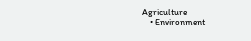Agriculture
    • Environment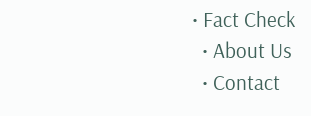• Fact Check
  • About Us
  • Contact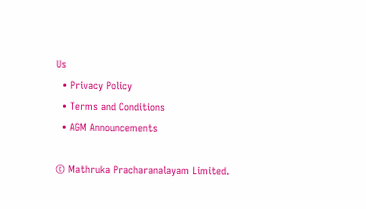Us
  • Privacy Policy
  • Terms and Conditions
  • AGM Announcements

© Mathruka Pracharanalayam Limited.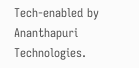Tech-enabled by Ananthapuri Technologies.